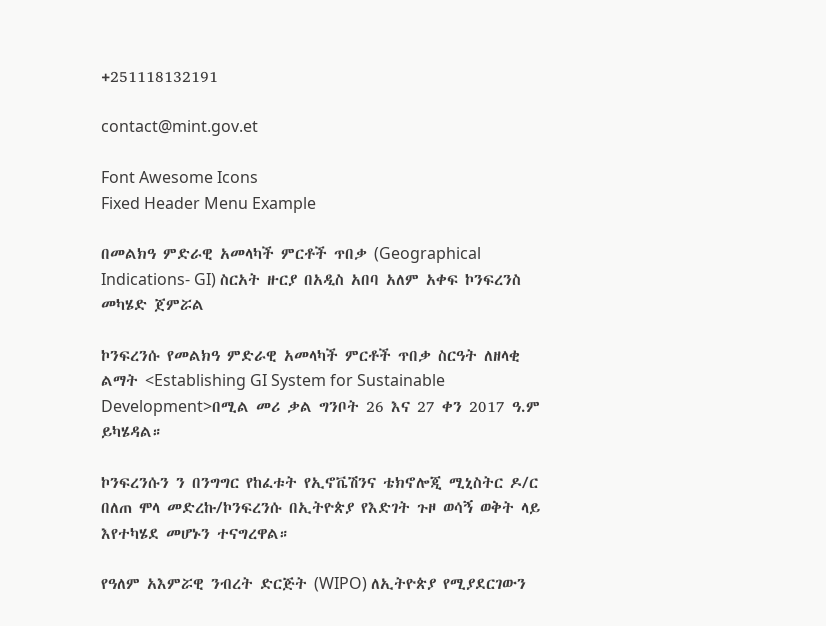+251118132191

contact@mint.gov.et

Font Awesome Icons
Fixed Header Menu Example

በመልክዓ ምድራዊ አመላካች ምርቶች ጥበቃ (Geographical Indications- GI) ስርአት ዙርያ በአዲስ አበባ አለም አቀፍ ኮንፍረንስ መካሄድ ጀምሯል

ኮንፍረንሱ የመልክዓ ምድራዊ አመላካች ምርቶች ጥበቃ ስርዓት ለዘላቂ ልማት <Establishing GI System for Sustainable Development>በሚል መሪ ቃል ግንቦት 26 እና 27 ቀን 2017 ዓ.ም ይካሄዳል።

ኮንፍረንሱን ን በንግግር የከፈቱት የኢኖቬሽንና ቴክኖሎጂ ሚኒስትር ዶ/ር በለጠ ሞላ መድረኩ/ኮንፍረንሱ በኢትዮጵያ የእድገት ጉዞ ወሳኝ ወቅት ላይ እየተካሄደ መሆኑን ተናግረዋል።

የዓለም አእምሯዊ ንብረት ድርጅት (WIPO) ለኢትዮጵያ የሚያደርገውን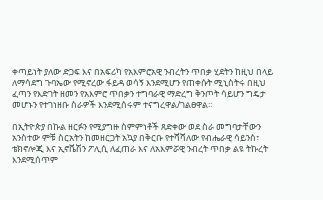ቀጣይነት ያለው ድጋፍ እና በአፍሪካ የአእምሮአዊ ንብረትን ጥበቃ ሂደትን ከዚህ በላይ ለማሳደግ ጉባኤው የሚኖረው ፋይዳ ወሳኝ እንደሚሆን የጠቀሱት ሚኒስትሩ በዚህ ፈጣን የእድገት ዘመን የአእምሮ ጥበቃን ተግባራዊ ማድረግ ቅንጦት ሳይሆን ግዴታ መሆኑን የተገነዘቡ ስራዎች እንደሚሰሩም ተናግረዋል/ገልፀዋል።

በኢትዮጵያ በኩል ዘርፉን የሚያግዙ ስምምነቶች ጸድቀው ወደ ስራ መግባታቸውን አንስተው ምቹ ስርአትን ከመዘርጋት አኳያ በቅርቡ የተሻሻለው የብሔራዊ ሳይንስ፣ ቴክኖሎጂ እና ኢኖቬሽን ፖሊሲ ለፈጠራ እና ለአእምሯዊ ንብረት ጥበቃ ልዩ ትኩረት እንደሚሰጥም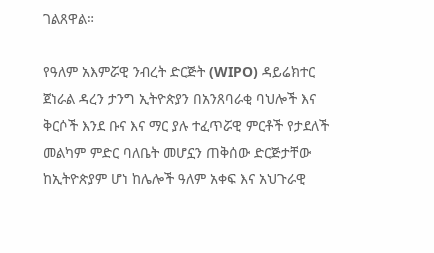ገልጸዋል።

የዓለም አእምሯዊ ንብረት ድርጅት (WIPO) ዳይሬክተር ጀነራል ዳረን ታንግ ኢትዮጵያን በአንጸባራቂ ባህሎች እና ቅርሶች እንደ ቡና እና ማር ያሉ ተፈጥሯዊ ምርቶች የታደለች መልካም ምድር ባለቤት መሆኗን ጠቅሰው ድርጅታቸው ከኢትዮጵያም ሆነ ከሌሎች ዓለም አቀፍ እና አህጉራዊ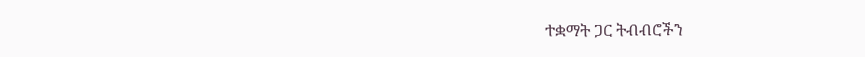ተቋማት ጋር ትብብሮችን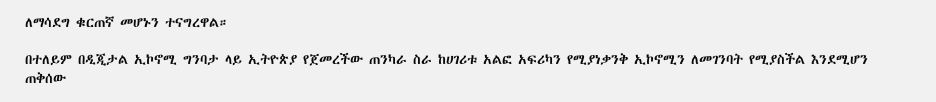ለማሳደግ ቁርጠኛ መሆኑን ተናግረዋል።

በተለይም በዲጂታል ኢኮኖሚ ግንባታ ላይ ኢትዮጵያ የጀመረችው ጠንካራ ስራ ከሀገሪቱ አልፎ አፍሪካን የሚያነቃንቅ ኢኮኖሚን ለመገንባት የሚያስችል እንደሚሆን ጠቅሰው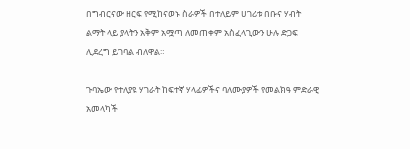በግብርናው ዘርፍ የሚከናወኑ ስራዎች በተለይም ሀገሪቱ በቡና ሃብት ልማት ላይ ያላትን አቅም አሟጣ ለመጠቀም አስፈላጊውን ሁሉ ድጋፍ ሊደረግ ይገባል ብለዋል።

ጉባኤው የተለያዩ ሃገራት ከፍተኛ ሃላፊዎችና ባለሙያዎች የመልክዓ ምድራዊ አመላካች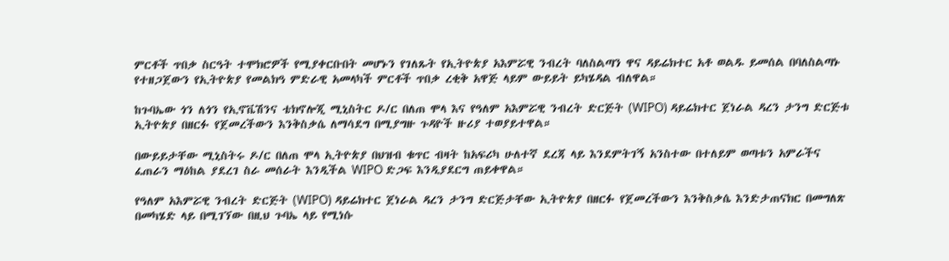ምርቶች ጥበቃ ስርዓት ተሞክሮዎች የሚያቀርቡበት መሆኑን የገለጹት የኢትዮጵያ አእምሯዊ ንብረት ባለስልጣን ዋና ዳይሬክተር አቶ ወልዱ ይመሰል በባለስልጣኑ የተዘጋጀውን የኢትዮጵያ የመልክዓ ምድራዊ አመላካች ምርቶች ጥበቃ ረቂቅ አዋጅ ላይም ውይይት ይካሄዳል ብለዋል።

ከጉባኤው ጎን ለጎን የኢኖቬሽንና ቴክኖሎጂ ሚኒስትር ዶ/ር በለጠ ሞላ እና የዓለም አእምሯዊ ንብረት ድርጅት (WIPO) ዳይሬክተር ጀነራል ዳረን ታንግ ድርጅቱ ኢትዮጵያ በዘርፉ የጀመረችውን እንቅስቃሴ ለማሳደግ በሚያግዙ ጉዳዮች ዙሪያ ተወያይተዋል።

በውይይታቸው ሚኒስትሩ ዶ/ር በለጠ ሞላ ኢትዮጵያ በህዝብ ቁጥር ብዛት ከአፍሪካ ሁለተኛ ደረጃ ላይ እንደምትገኝ አንስተው በተለይም ወጣቱን አምራችና ፈጠራን ማዕከል ያደረገ ስራ መሰራት እንዲችል WIPO ድጋፍ እንዲያደርግ ጠይቀዋል።

የዓለም አእምሯዊ ንብረት ድርጅት (WIPO) ዳይሬክተር ጀነራል ዳረን ታንግ ድርጅታቸው ኢትዮጵያ በዘርፉ የጀመረችውን እንቅስቃሴ እንድታጠናክር በመግለጽ በመካሄድ ላይ በሚገኘው በዚህ ጉባኤ ላይ የሚነሱ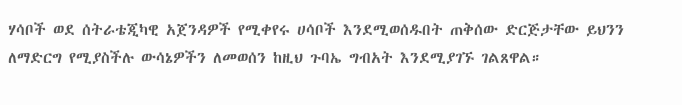ሃሳቦች ወደ ሰትራቴጂካዊ አጀንዳዎች የሚቀየሩ ሀሳቦች እንደሚወሰዱበት ጠቅሰው ድርጅታቸው ይህንን ለማድርግ የሚያስችሉ ውሳኔዎችን ለመወሰን ከዚህ ጉባኤ ግብአት እንደሚያገኙ ገልጸዋል።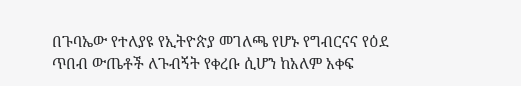በጉባኤው የተለያዩ የኢትዮጵያ መገለጫ የሆኑ የግብርናና የዕደ ጥበብ ውጤቶች ለጉብኝት የቀረቡ ሲሆን ከአለም አቀፍ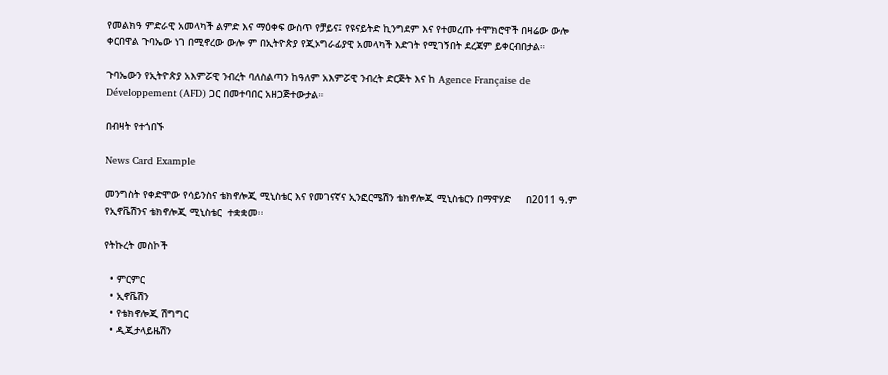የመልክዓ ምድራዊ አመላካች ልምድ እና ማዕቀፍ ውስጥ የቻይና፤ የዩናይትድ ኪንግደም እና የተመረጡ ተሞክሮዋች በዛሬው ውሎ ቀርበዋል ጉባኤው ነገ በሚኖረው ውሎ ም በኢትዮጵያ የጂኦግራፊያዊ አመላካች እድገት የሚገኝበት ደረጃም ይቀርብበታል።

ጉባኤውን የኢትዮጵያ አእምሯዊ ንብረት ባለስልጣን ከዓለም አእምሯዊ ንብረት ድርጅት እና ከ Agence Française de Développement (AFD) ጋር በመተባበር አዘጋጅተውታል።

በብዛት የተጎበኙ

News Card Example

መንግስት የቀድሞው የሳይንስና ቴክኖሎጂ ሚኒስቴር እና የመገናኛና ኢንፎርሜሽን ቴክኖሎጂ ሚኒስቴርን በማዋሃድ     በ2011 ዓ.ም  የኢኖቬሽንና ቴክኖሎጂ ሚኒስቴር  ተቋቋመ፡፡

የትኩረት መስኮች

  • ምርምር
  • ኢኖቬሽን
  • የቴክኖሎጂ ሽግግር
  • ዲጂታላይዜሽን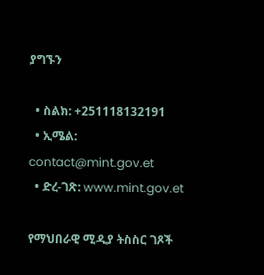ያግኙን

  • ስልክ: +251118132191
  • ኢሜል: contact@mint.gov.et
  • ድረ-ገጽ: www.mint.gov.et

የማህበራዊ ሚዲያ ትስስር ገጾች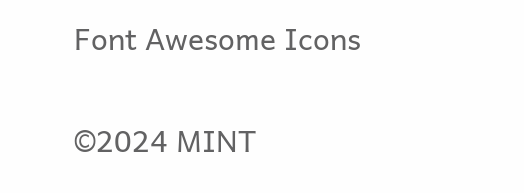Font Awesome Icons

©2024 MINT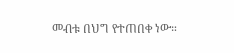መብቱ በህግ የተጠበቀ ነው።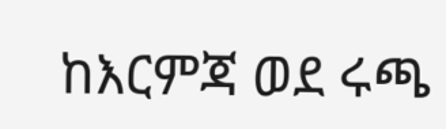ከእርምጃ ወደ ሩጫ